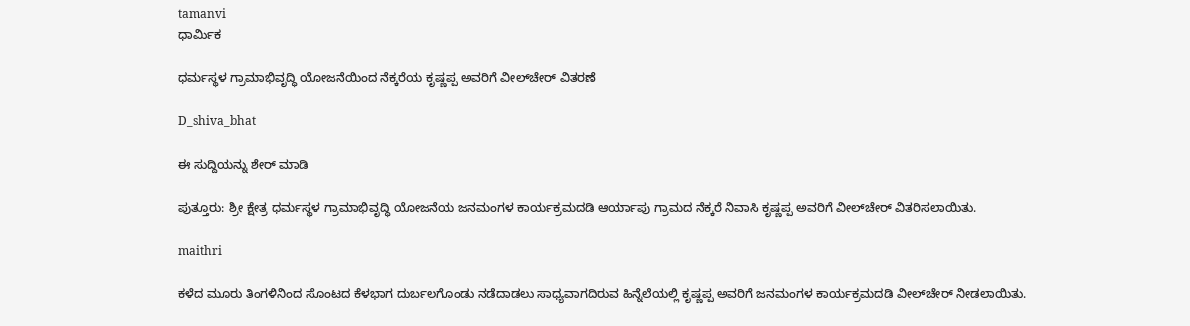tamanvi
ಧಾರ್ಮಿಕ

ಧರ್ಮಸ್ಥಳ ಗ್ರಾಮಾಭಿವೃದ್ಧಿ ಯೋಜನೆಯಿಂದ ನೆಕ್ಕರೆಯ ಕೃಷ್ಣಪ್ಪ ಅವರಿಗೆ ವೀಲ್‌ಚೇರ್ ವಿತರಣೆ

D_shiva_bhat

ಈ ಸುದ್ದಿಯನ್ನು ಶೇರ್ ಮಾಡಿ

ಪುತ್ತೂರು: ಶ್ರೀ ಕ್ಷೇತ್ರ ಧರ್ಮಸ್ಥಳ ಗ್ರಾಮಾಭಿವೃದ್ಧಿ ಯೋಜನೆಯ ಜನಮಂಗಳ ಕಾರ್ಯಕ್ರಮದಡಿ ಆರ್ಯಾಪು ಗ್ರಾಮದ ನೆಕ್ಕರೆ ನಿವಾಸಿ ಕೃಷ್ಣಪ್ಪ ಅವರಿಗೆ ವೀಲ್‌ಚೇರ್ ವಿತರಿಸಲಾಯಿತು.

maithri

ಕಳೆದ ಮೂರು ತಿಂಗಳಿನಿಂದ ಸೊಂಟದ ಕೆಳಭಾಗ ದುರ್ಬಲಗೊಂಡು ನಡೆದಾಡಲು ಸಾಧ್ಯವಾಗದಿರುವ ಹಿನ್ನೆಲೆಯಲ್ಲಿ ಕೃಷ್ಣಪ್ಪ ಅವರಿಗೆ ಜನಮಂಗಳ ಕಾರ್ಯಕ್ರಮದಡಿ ವೀಲ್‌ಚೇರ್ ನೀಡಲಾಯಿತು.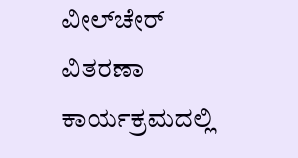ವೀಲ್‌ಚೇರ್ ವಿತರಣಾ ಕಾರ್ಯಕ್ರಮದಲ್ಲಿ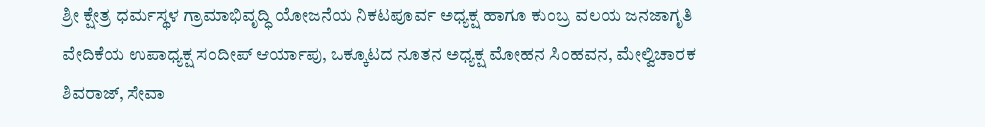ಶ್ರೀ ಕ್ಷೇತ್ರ ಧರ್ಮಸ್ಥಳ ಗ್ರಾಮಾಭಿವೃದ್ಧಿ ಯೋಜನೆಯ ನಿಕಟಪೂರ್ವ ಅಧ್ಯಕ್ಷ ಹಾಗೂ ಕುಂಬ್ರ ವಲಯ ಜನಜಾಗೃತಿ ವೇದಿಕೆಯ ಉಪಾಧ್ಯಕ್ಷ ಸಂದೀಪ್ ಆರ್ಯಾಪು, ಒಕ್ಕೂಟದ ನೂತನ ಅಧ್ಯಕ್ಷ ಮೋಹನ ಸಿಂಹವನ, ಮೇಲ್ವಿಚಾರಕ ಶಿವರಾಜ್, ಸೇವಾ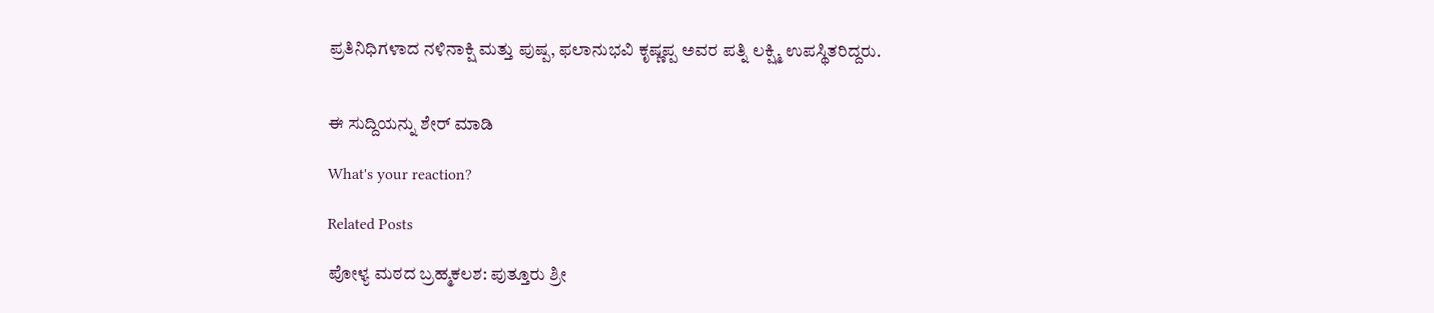ಪ್ರತಿನಿಧಿಗಳಾದ ನಳಿನಾಕ್ಷಿ ಮತ್ತು ಪುಷ್ಪ, ಫಲಾನುಭವಿ ಕೃಷ್ಣಪ್ಪ ಅವರ ಪತ್ನಿ ಲಕ್ಷ್ಮಿ ಉಪಸ್ಥಿತರಿದ್ದರು.


ಈ ಸುದ್ದಿಯನ್ನು ಶೇರ್ ಮಾಡಿ

What's your reaction?

Related Posts

ಪೋಳ್ಯ ಮಠದ ಬ್ರಹ್ಮಕಲಶ: ಪುತ್ತೂರು ಶ್ರೀ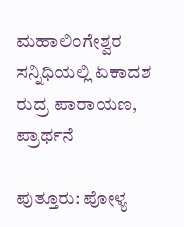ಮಹಾಲಿಂಗೇಶ್ವರ ಸನ್ನಿಧಿಯಲ್ಲಿ ಏಕಾದಶ ರುದ್ರ ಪಾರಾಯಣ, ಪ್ರಾರ್ಥನೆ

ಪುತ್ತೂರು: ಪೋಳ್ಯ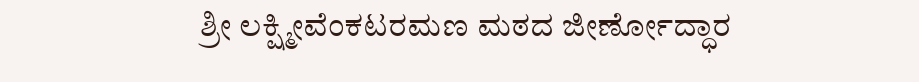ಶ್ರೀ ಲಕ್ಷ್ಮೀವೆಂಕಟರಮಣ ಮಠದ ಜೀರ್ಣೋದ್ಧಾರ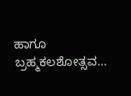ಹಾಗೂ ಬ್ರಹ್ಮಕಲಶೋತ್ಸವ…